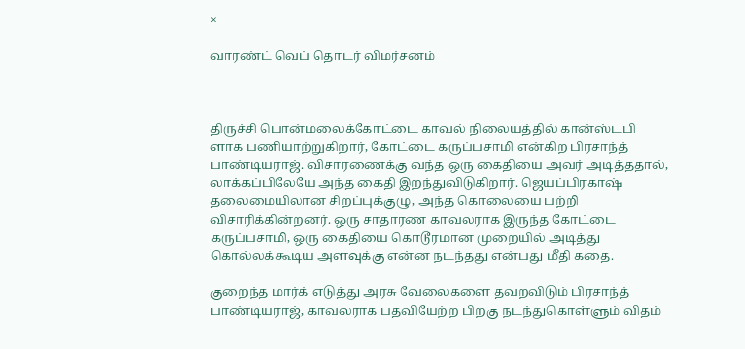×

வாரண்ட் வெப் தொடர் விமர்சனம்



திருச்சி பொன்மலைக்கோட்டை காவல் நிலையத்தில் கான்ஸ்டபி ளாக பணியாற்றுகிறார், கோட்டை கருப்பசாமி என்கிற பிரசாந்த் பாண்டியராஜ். விசாரணைக்கு வந்த ஒரு கைதியை அவர் அடித்ததால், லாக்கப்பிலேயே அந்த கைதி இறந்துவிடுகிறார். ஜெயப்பிரகாஷ் தலைமையிலான சிறப்புக்குழு, அந்த கொலையை பற்றி விசாரிக்கின்றனர். ஒரு சாதாரண காவலராக இருந்த கோட்டை கருப்பசாமி, ஒரு கைதியை கொடூரமான முறையில் அடித்து கொல்லக்கூடிய அளவுக்கு என்ன நடந்தது என்பது மீதி கதை.

குறைந்த மார்க் எடுத்து அரசு வேலைகளை தவறவிடும் பிரசாந்த் பாண்டியராஜ், காவலராக பதவியேற்ற பிறகு நடந்துகொள்ளும் விதம்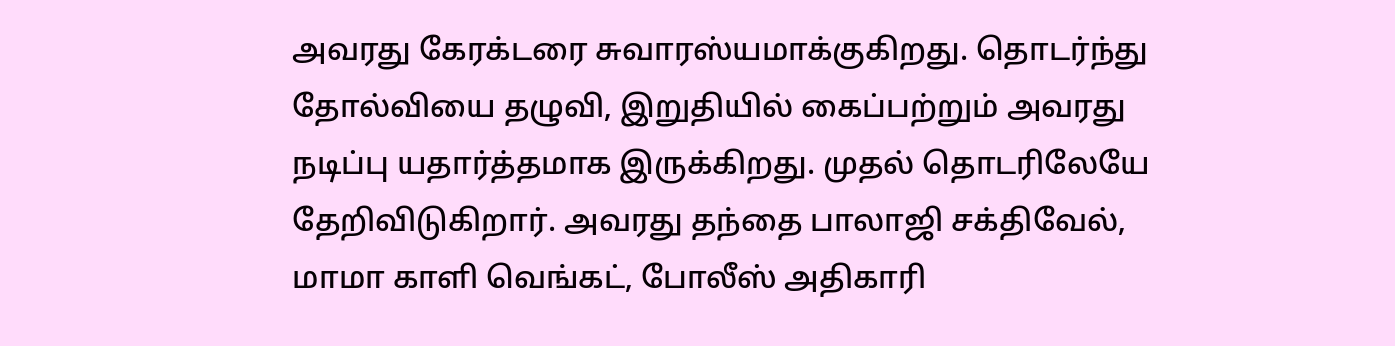அவரது கேரக்டரை சுவாரஸ்யமாக்குகிறது. தொடர்ந்து தோல்வியை தழுவி, இறுதியில் கைப்பற்றும் அவரது நடிப்பு யதார்த்தமாக இருக்கிறது. முதல் தொடரிலேயே தேறிவிடுகிறார். அவரது தந்தை பாலாஜி சக்திவேல், மாமா காளி வெங்கட், போலீஸ் அதிகாரி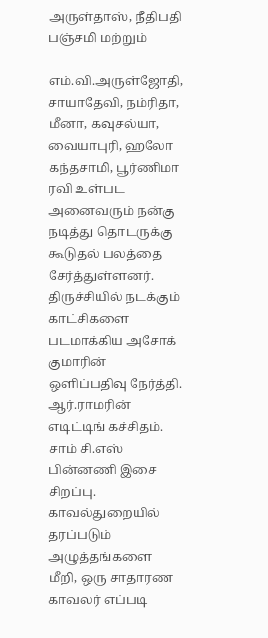அருள்தாஸ், நீதிபதி பஞ்சமி மற்றும்

எம்.வி.அருள்ஜோதி, சாயாதேவி, நம்ரிதா, மீனா, கவுசல்யா, வையாபுரி, ஹலோ கந்தசாமி, பூர்ணிமா ரவி உள்பட அனைவரும் நன்கு நடித்து தொடருக்கு கூடுதல் பலத்தை சேர்த்துள்ளனர். திருச்சியில் நடக்கும் காட்சிகளை படமாக்கிய அசோக் குமாரின் ஒளிப்பதிவு நேர்த்தி. ஆர்.ராமரின் எடிட்டிங் கச்சிதம். சாம் சி.எஸ் பின்னணி இசை சிறப்பு. காவல்துறையில் தரப்படும் அழுத்தங்களை மீறி, ஒரு சாதாரண காவலர் எப்படி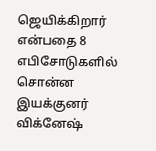ஜெயிக்கிறார் என்பதை 8 எபிசோடுகளில் சொன்ன இயக்குனர் விக்னேஷ்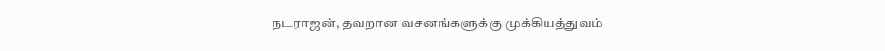நடராஜன், தவறான வசனங்களுக்கு முக்கியத்துவம்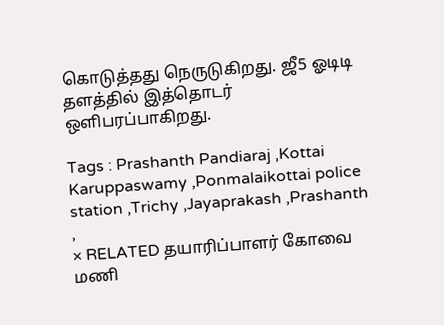கொடுத்தது நெருடுகிறது. ஜீ5 ஓடிடி தளத்தில் இத்தொடர் ஒளிபரப்பாகிறது.

Tags : Prashanth Pandiaraj ,Kottai Karuppaswamy ,Ponmalaikottai police station ,Trichy ,Jayaprakash ,Prashanth ,
× RELATED தயாரிப்பாளர் கோவை மணி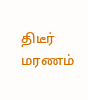திடீர் மரணம்